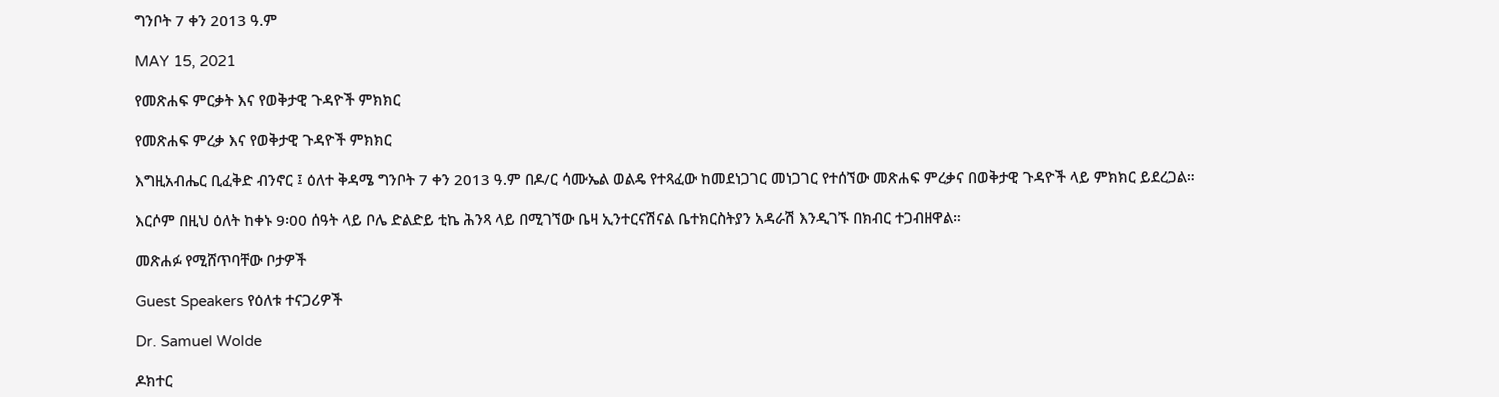ግንቦት 7 ቀን 2013 ዓ.ም

MAY 15, 2021

የመጽሐፍ ምርቃት እና የወቅታዊ ጉዳዮች ምክክር

የመጽሐፍ ምረቃ እና የወቅታዊ ጉዳዮች ምክክር

እግዚአብሔር ቢፈቅድ ብንኖር ፤ ዕለተ ቅዳሜ ግንቦት 7 ቀን 2013 ዓ.ም በዶ/ር ሳሙኤል ወልዴ የተጻፈው ከመደነጋገር መነጋገር የተሰኘው መጽሐፍ ምረቃና በወቅታዊ ጉዳዮች ላይ ምክክር ይደረጋል።

እርሶም በዚህ ዕለት ከቀኑ 9፡00 ሰዓት ላይ ቦሌ ድልድይ ቲኬ ሕንጻ ላይ በሚገኘው ቤዛ ኢንተርናሽናል ቤተክርስትያን አዳራሽ እንዲገኙ በክብር ተጋብዘዋል።

መጽሐፉ የሚሸጥባቸው ቦታዎች

Guest Speakers የዕለቱ ተናጋሪዎች

Dr. Samuel Wolde

ዶክተር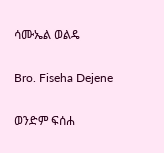ሳሙኤል ወልዴ

Bro. Fiseha Dejene

ወንድም ፍሰሐ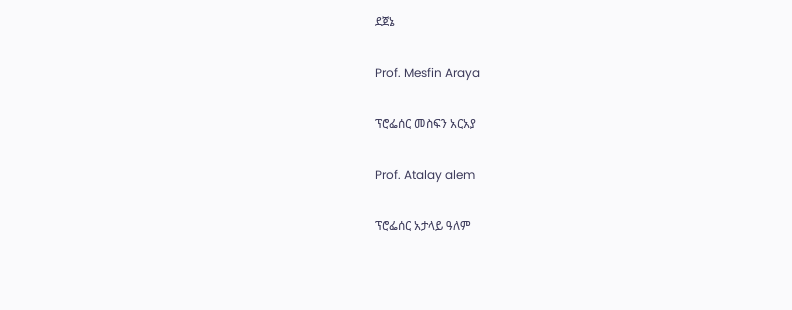ደጀኔ

Prof. Mesfin Araya

ፕሮፌሰር መስፍን አርአያ

Prof. Atalay alem

ፕሮፌሰር አታላይ ዓለም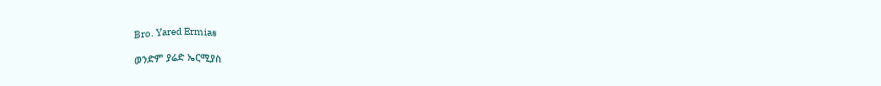Bro. Yared Ermias

ወንድም ያሬድ ኤርሚያስ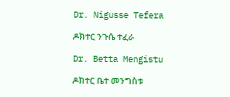Dr. Nigusse Tefera

ዶክተር ንጉሴ ተፈራ

Dr. Betta Mengistu

ዶክተር ቤተ መንግስቱ